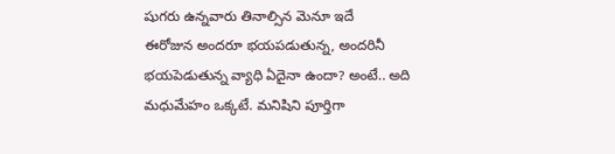షుగరు ఉన్నవారు తినాల్సిన మెనూ ఇదే
ఈరోజున అందరూ భయపడుతున్న, అందరినీ భయపెడుతున్న వ్యాధి ఏదైనా ఉందా? అంటే.. అది మధుమేహం ఒక్కటే. మనిషిని పూర్తిగా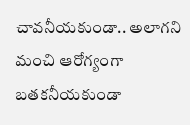చావనీయకుండా.. అలాగని మంచి ఆరోగ్యంగా బతకనీయకుండా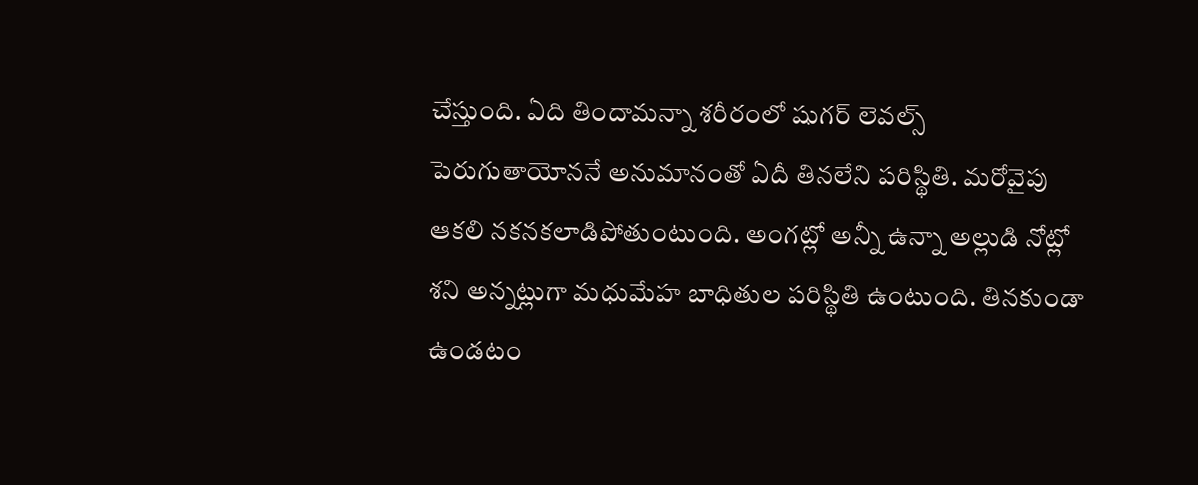చేస్తుంది. ఏది తిందామన్నా శరీరంలో షుగర్ లెవల్స్ పెరుగుతాయోననే అనుమానంతో ఏదీ తినలేని పరిస్థితి. మరోవైపు ఆకలి నకనకలాడిపోతుంటుంది. అంగట్లో అన్నీ ఉన్నా అల్లుడి నోట్లో శని అన్నట్లుగా మధుమేహ బాధితుల పరిస్థితి ఉంటుంది. తినకుండా ఉండటం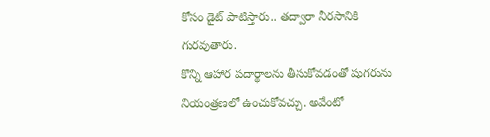కోసం డైట్ పాటిస్తారు.. తద్వారా నీరసానికి గురవుతారు.
కొన్ని ఆహార పదార్థాలను తీసుకోవడంతో షుగరును నియంత్రణలో ఉంచుకోవచ్చు. అవేంటో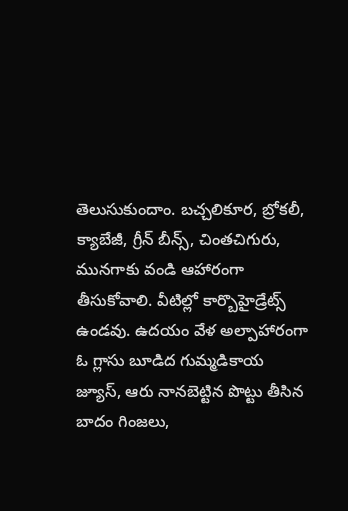తెలుసుకుందాం. బచ్చలికూర, బ్రోకలీ, క్యాబేజీ, గ్రీన్ బీన్స్, చింతచిగురు, మునగాకు వండి ఆహారంగా తీసుకోవాలి. వీటిల్లో కార్బొహైడ్రేట్స్ ఉండవు. ఉదయం వేళ అల్పాహారంగా ఓ గ్లాసు బూడిద గుమ్మడికాయ జ్యూస్, ఆరు నానబెట్టిన పొట్టు తీసిన బాదం గింజలు,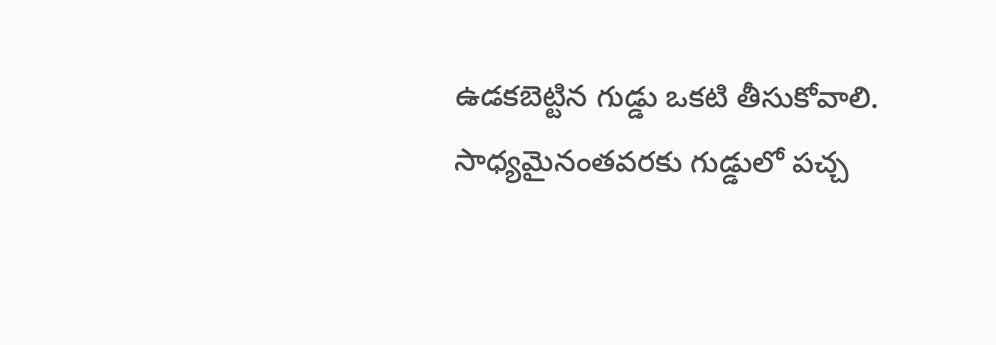ఉడకబెట్టిన గుడ్డు ఒకటి తీసుకోవాలి. సాధ్యమైనంతవరకు గుడ్డులో పచ్చ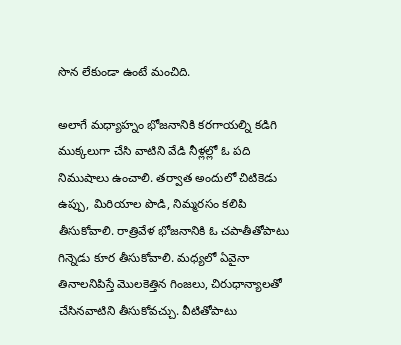సొన లేకుండా ఉంటే మంచిది.

అలాగే మధ్యాహ్నం భోజనానికి కరగాయల్ని కడిగి ముక్కలుగా చేసి వాటిని వేడి నీళ్లల్లో ఓ పది నిముషాలు ఉంచాలి. తర్వాత అందులో చిటికెడు ఉప్పు, మిరియాల పొడి, నిమ్మరసం కలిపి తీసుకోవాలి. రాత్రివేళ భోజనానికి ఓ చపాతీతోపాటు గిన్నెడు కూర తీసుకోవాలి. మధ్యలో ఏవైనా తినాలనిపిస్తే మొలకెత్తిన గింజలు, చిరుధాన్యాలతో చేసినవాటిని తీసుకోవచ్చు. వీటితోపాటు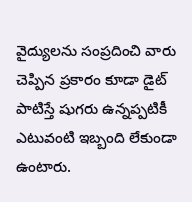వైద్యులను సంప్రదించి వారు చెప్పిన ప్రకారం కూడా డైట్ పాటిస్తే షుగరు ఉన్నప్పటికీ ఎటువంటి ఇబ్బంది లేకుండా ఉంటారు.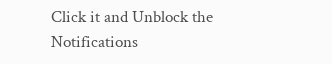Click it and Unblock the Notifications